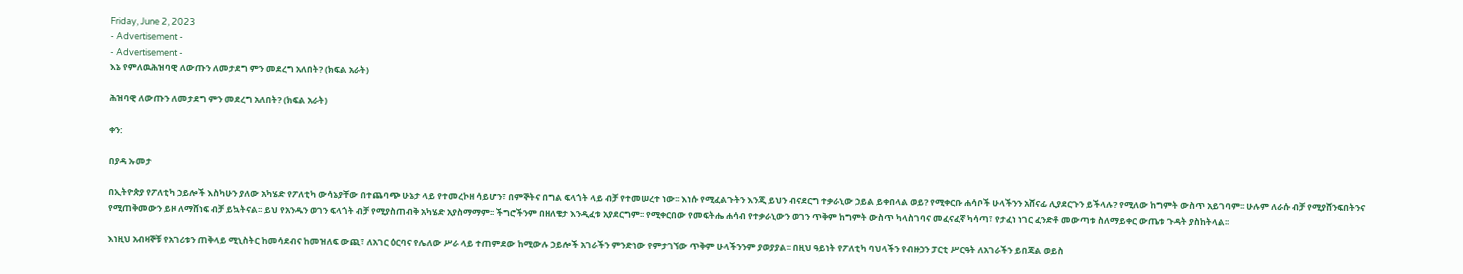Friday, June 2, 2023
- Advertisement -
- Advertisement -
እኔ የምለዉሕዝባዊ ለውጡን ለመታደግ ምን መደረግ አለበት? (ክፍል አራት)

ሕዝባዊ ለውጡን ለመታደግ ምን መደረግ አለበት? (ክፍል አራት)

ቀን:

በያዳ ኡመታ

በኢትዮጵያ የፖለቲካ ኃይሎች እስካሁን ያለው አካሄድ የፖለቲካ ውሳኔያቸው በተጨባጭ ሁኔታ ላይ የተመረኮዘ ሳይሆን፣ በምኞትና በግል ፍላጎት ላይ ብቻ የተመሠረተ ነው፡፡ እነሱ የሚፈልጉትን እንጂ ይህን ብናደርግ ተቃራኒው ኃይል ይቀበላል ወይ? የሚቀርቡ ሐሳቦች ሁላችንን አሸናፊ ሊያደርጉን ይችላሉ? የሚለው ከግምት ውስጥ አይገባም፡፡ ሁሉም ለራሱ ብቻ የሚያሸንፍበትንና የሚጠቅመውን ይዞ ለማሸነፍ ብቻ ይኳትናል፡፡ ይህ የአንዱን ወገን ፍላጎት ብቻ የሚያስጠብቅ አካሄድ አያስማማም፡፡ ችግሮችንም በዘለቄታ እንዲፈቱ አያደርግም፡፡ የሚቀርበው የመፍትሔ ሐሳብ የተቃራኒውን ወገን ጥቅም ከግምት ውስጥ ካላስገባና መፈናፈኛ ካሳጣ፣ የታፈነ ነገር ፈንድቶ መውጣቱ ስለማይቀር ውጤቱ ጉዳት ያስከትላል፡፡

እነዚህ አብዛኞቹ የአገሪቱን ጠቅላይ ሚኒስትር ከመሳደብና ከመዝለፍ ውጪ፣ ለአገር ዕርባና የሌለው ሥራ ላይ ተጠምደው ከሚውሉ ኃይሎች አገራችን ምንድነው የምታገኘው ጥቅም ሁላችንንም ያወያያል፡፡ በዚህ ዓይነት የፖለቲካ ባህላችን የብዙኃን ፓርቲ ሥርዓት ለአገራችን ይበጃል ወይስ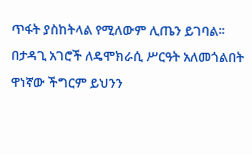ጥፋት ያስከትላል የሚለውም ሊጤን ይገባል፡፡ በታዳጊ አገሮች ለዴሞክራሲ ሥርዓት አለመጎልበት ዋነኛው ችግርም ይህንን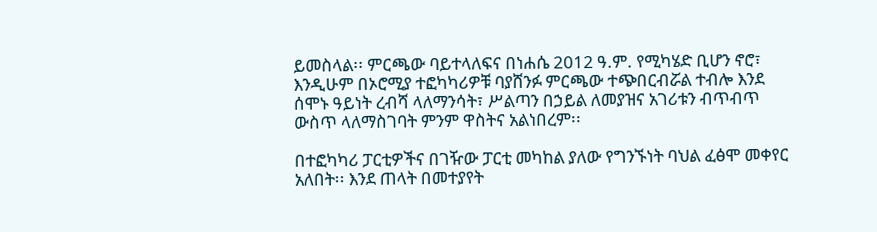ይመስላል፡፡ ምርጫው ባይተላለፍና በነሐሴ 2012 ዓ.ም. የሚካሄድ ቢሆን ኖሮ፣ እንዲሁም በኦሮሚያ ተፎካካሪዎቹ ባያሸንፉ ምርጫው ተጭበርብሯል ተብሎ እንደ ሰሞኑ ዓይነት ረብሻ ላለማንሳት፣ ሥልጣን በኃይል ለመያዝና አገሪቱን ብጥብጥ ውስጥ ላለማስገባት ምንም ዋስትና አልነበረም፡፡

በተፎካካሪ ፓርቲዎችና በገዥው ፓርቲ መካከል ያለው የግንኙነት ባህል ፈፅሞ መቀየር አለበት፡፡ እንደ ጠላት በመተያየት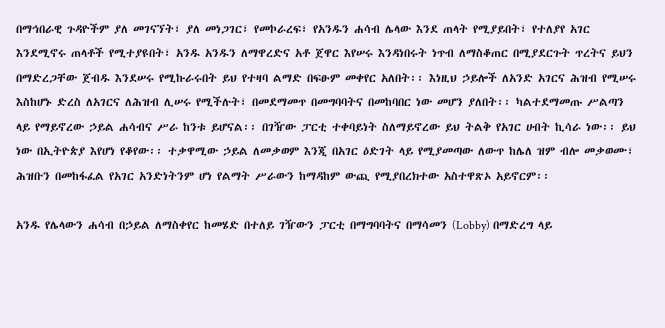በማኅበራዊ ጉዳዮችም ያለ መገናኘት፣ ያለ መነጋገር፣ የመኮራረፍ፣ የአንዱን ሐሳብ ሌላው እንደ ጠላት የሚያይበት፣ የተለያየ አገር እንደሚኖሩ ጠላቶች የሚተያዩበት፣ አንዱ አንዱን ለማዋረድና አቶ ጀዋር እየሠሩ እንዳነበሩት ነጥብ ለማስቆጠር በሚያደርጉት ጥረትና ይህን በማድረጋቸው ጀብዱ እንደሠሩ የሚኩራሩበት ይህ የተዛባ ልማድ በፍፁም መቀየር አለበት፡፡ እነዚህ ኃይሎች ለአንድ አገርና ሕዝብ የሚሠሩ እስከሆኑ ድረስ ለአገርና ለሕዝብ ሊሠሩ የሚችሉት፣ በመደማመጥ በመግባባትና በመከባበር ነው መሆን ያለበት፡፡ ካልተደማመጡ ሥልጣን ላይ የማይኖረው ኃይል ሐሳብና ሥራ ከንቱ ይሆናል፡፡ በገዥው ፓርቲ ተቀባይነት ስለማይኖረው ይህ ትልቅ የአገር ሀብት ኪሳራ ነው፡፡ ይህ ነው በኢትዮጵያ እየሆነ የቆየው፡፡ ተቃዋሚው ኃይል ለመቃወም እንጂ በአገር ዕድገት ላይ የሚያመጣው ለውጥ ከሌለ ዝም ብሎ መቃወሙ፣ ሕዝቡን በመከፋፈል የአገር አንድነትንም ሆነ የልማት ሥራውን ከማዳከም ውጪ የሚያበረክተው አስተዋጽኦ አይኖርም፡፡

አንዱ የሌላውን ሐሳብ በኃይል ለማስቀየር ከመሄድ በተለይ ገዥውን ፓርቲ በማግባባትና በማሳመን (Lobby) በማድረግ ላይ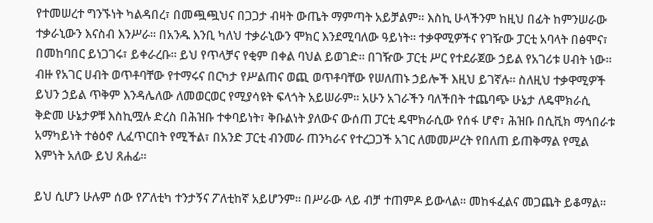የተመሠረተ ግንኙነት ካልዳበረ፣ በመጯጯህና በጋጋታ ብዛት ውጤት ማምጣት አይቻልም፡፡ እስኪ ሁላችንም ከዚህ በፊት ከምንሠራው ተቃራኒውን እናስብ እንሥራ፡፡ በአንዱ እንቢ ካለህ ተቃራኒውን ሞክር እንደሚባለው ዓይነት፡፡ ተቃዋሚዎችና የገዥው ፓርቲ አባላት በፅሞና፣ በመከባበር ይነጋገሩ፣ ይቀራረቡ፡፡ ይህ የጥላቻና የቂም በቀል ባህል ይወገድ፡፡ በገዥው ፓርቲ ሥር የተደራጀው ኃይል የአገሪቱ ሀብት ነው፡፡ ብዙ የአገር ሀብት ወጥቶባቸው የተማሩና በርካታ የሥልጠና ወጪ ወጥቶባቸው የሠለጠኑ ኃይሎች እዚህ ይገኛሉ፡፡ ስለዚህ ተቃዋሚዎች ይህን ኃይል ጥቅም እንዳሌለው ለመወርወር የሚያሳዩት ፍላጎት አይሠራም፡፡ አሁን አገራችን ባለችበት ተጨባጭ ሁኔታ ለዴሞክራሲ ቅድመ ሁኔታዎቹ እስኪሟሉ ድረስ በሕዝቡ ተቀባይነት፣ ቅቡልነት ያለውና ውሰጠ ፓርቲ ዴሞክራሲው የሰፋ ሆኖ፣ ሕዝቡ በሲቪክ ማኅበራቱ አማካይነት ተፅዕኖ ሊፈጥርበት የሚችል፣ በአንድ ፓርቲ ብንመራ ጠንካራና የተረጋጋች አገር ለመመሥረት የበለጠ ይጠቅማል የሚል እምነት አለው ይህ ጸሐፊ፡፡

ይህ ሲሆን ሁሉም ሰው የፖለቲካ ተንታኝና ፖለቲከኛ አይሆንም፡፡ በሥራው ላይ ብቻ ተጠምዶ ይውላል፡፡ መከፋፈልና መጋጨት ይቆማል፡፡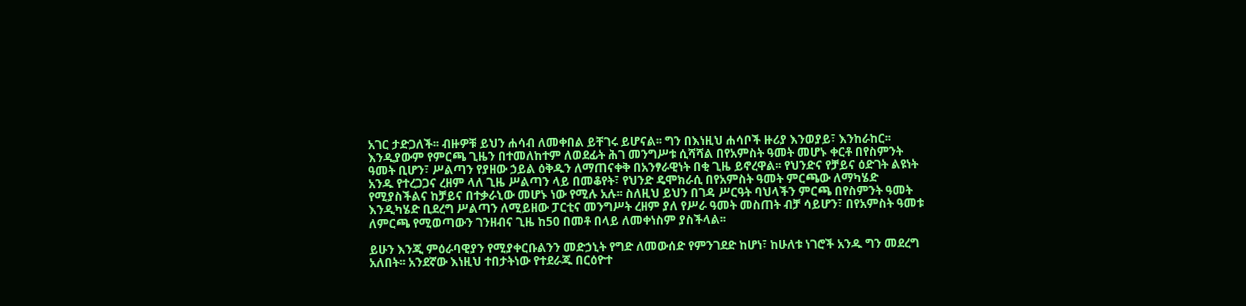አገር ታድጋለች፡፡ ብዙዎቹ ይህን ሐሳብ ለመቀበል ይቸገሩ ይሆናል፡፡ ግን በእነዚህ ሐሳቦች ዙሪያ እንወያይ፣ እንከራከር፡፡ እንዲያውም የምርጫ ጊዜን በተመለከተም ለወደፊት ሕገ መንግሥቱ ሲሻሻል በየአምስት ዓመት መሆኑ ቀርቶ በየስምንት ዓመት ቢሆን፣ ሥልጣን የያዘው ኃይል ዕቅዱን ለማጠናቀቅ በአንፃራዊነት በቂ ጊዜ ይኖረዋል፡፡ የህንድና የቻይና ዕድገት ልዩነት አንዱ የተረጋጋና ረዘም ላለ ጊዜ ሥልጣን ላይ በመቆየት፣ የህንድ ዴሞክራሲ በየአምስት ዓመት ምርጫው ለማካሄድ የሚያስችልና ከቻይና በተቃራኒው መሆኑ ነው የሚሉ አሉ፡፡ ስለዚህ ይህን በገዳ ሥርዓት ባህላችን ምርጫ በየስምንት ዓመት እንዲካሄድ ቢደረግ ሥልጣን ለሚይዘው ፓርቲና መንግሥት ረዘም ያለ የሥራ ዓመት መስጠት ብቻ ሳይሆን፣ በየአምስት ዓመቱ ለምርጫ የሚወጣውን ገንዘብና ጊዜ ከ50 በመቶ በላይ ለመቀነስም ያስችላል፡፡

ይሁን እንጂ ምዕራባዊያን የሚያቀርቡልንን መድኃኒት የግድ ለመውሰድ የምንገደድ ከሆነ፣ ከሁለቱ ነገሮች አንዱ ግን መደረግ አለበት፡፡ አንደኛው እነዚህ ተበታትነው የተደራጁ በርዕዮተ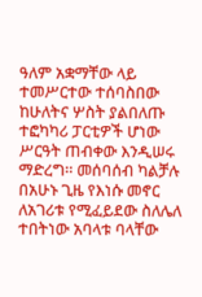ዓለም አቋማቸው ላይ ተመሥርተው ተሰባስበው ከሁለትና ሦስት ያልበለጡ  ተፎካካሪ ፓርቲዎች ሆነው ሥርዓት ጠብቀው እንዲሠሩ ማድረግ፡፡ መሰባሰብ ካልቻሉ በአሁኑ ጊዜ የእነሱ መኖር ለአገሪቱ የሚፈይደው ስለሌለ ተበትነው አባላቱ ባላቸው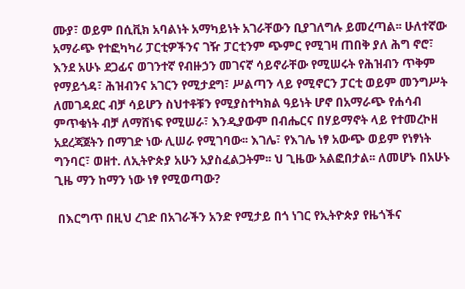ሙያ፣ ወይም በሲቪክ አባልነት አማካይነት አገራቸውን ቢያገለግሉ ይመረጣል፡፡ ሁለተኛው አማራጭ የተፎካካሪ ፓርቲዎችንና ገዥ ፓርቲንም ጭምር የሚገዛ ጠበቅ ያለ ሕግ ኖሮ፣ እንደ አሁኑ ደጋፊና ወገንተኛ የብዙኃን መገናኛ ሳይኖራቸው የሚሠሩት የሕዝብን ጥቅም የማይጎዳ፣ ሕዝብንና አገርን የሚታደግ፣ ሥልጣን ላይ የሚኖርን ፓርቲ ወይም መንግሥት ለመገዳደር ብቻ ሳይሆን ስህተቶቹን የሚያስተካክል ዓይነት ሆኖ በአማራጭ የሐሳብ ምጥቁነት ብቻ ለማሸነፍ የሚሠራ፣ እንዲያውም በብሔርና በሃይማኖት ላይ የተመረኮዘ አደረጃጀትን በማገድ ነው ሊሠራ የሚገባው፡፡ እገሌ፣ የእገሌ ነፃ አውጭ ወይም የነፃነት ግንባር፣ ወዘተ. ለኢትዮጵያ አሁን አያስፈልጋትም፡፡ ህ ጊዜው አልፎበታል፡፡ ለመሆኑ በአሁኑ ጊዜ ማን ከማን ነው ነፃ የሚወጣው?

 በእርግጥ በዚህ ረገድ በአገራችን አንድ የሚታይ በጎ ነገር የኢትዮጵያ የዜጎችና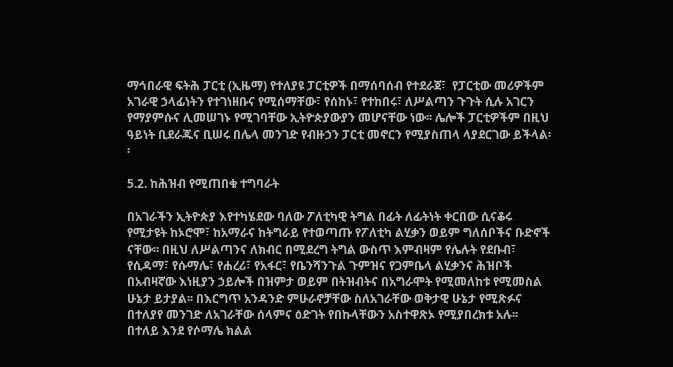ማኅበራዊ ፍትሕ ፓርቲ (ኢዜማ) የተለያዩ ፓርቲዎች በማሰባሰብ የተደራጀ፣  የፓርቲው መሪዎችም አገራዊ ኃላፊነትን የተገነዘቡና የሚሰማቸው፣ የሰከኑ፣ የተከበሩ፣ ለሥልጣን ጉጉት ሲሉ አገርን የማያምሱና ሊመሠገኑ የሚገባቸው ኢትዮጵያውያን መሆናቸው ነው፡፡ ሌሎች ፓርቲዎችም በዚህ ዓይነት ቢደራጁና ቢሠሩ በሌላ መንገድ የብዙኃን ፓርቲ መኖርን የሚያስጠላ ላያደርገው ይችላል፡፡

5.2. ከሕዝብ የሚጠበቁ ተግባራት

በአገራችን ኢትዮጵያ እየተካሄደው ባለው ፖለቲካዊ ትግል በፊት ለፊትነት ቀርበው ሲናቆሩ የሚታዩት ከኦሮሞ፣ ከአማራና ከትግራይ የተወጣጡ የፖለቲካ ልሂቃን ወይም ግለሰቦችና ቡድኖች ናቸው፡፡ በዚህ ለሥልጣንና ለክብር በሚደረግ ትግል ውስጥ እምብዛም የሌሉት የደቡብ፣ የሲዳማ፣ የሱማሌ፣ የሐረሪ፣ የአፋር፣ የቤንሻንጉል ጉምዝና የጋምቤላ ልሂቃንና ሕዝቦች በአብዛኛው እነዚያን ኃይሎች በዝምታ ወይም በትዝብትና በአግራሞት የሚመለከቱ የሚመስል ሁኔታ ይታያል፡፡ በእርግጥ አንዳንድ ምሁራኖቻቸው ስለአገራቸው ወቅታዊ ሁኔታ የሚጽፉና በተለያየ መንገድ ለአገራቸው ሰላምና ዕድገት የበኩላቸውን አስተዋጽኦ የሚያበረክቱ አሉ፡፡ በተለይ እንደ የሶማሌ ክልል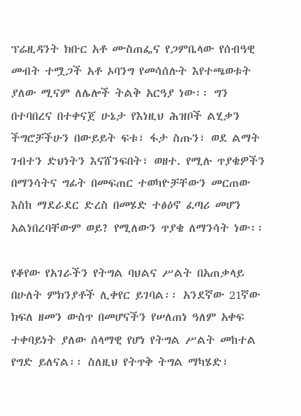ፕሬዚዳንት ክቡር አቶ ሙስጠፌና የጋምቤላው የሰብዓዊ መብት ተሟጋች አቶ ኦባንግ የመሳሰሉት እየተጫወቱት ያለው ሚናም ለሌሎች ትልቅ አርዓያ ነው፡፡ ግን በተባበረና በተቀናጀ ሁኔታ የእነዚህ ሕዝቦች ልሂቃን ችግሮቻችሁን በውይይት ፍቱ፣ ፋታ ስጡን፣ ወደ ልማት ገብተን ድህነትን እናሸንፍበት፣ ወዘተ. የሚሉ ጥያቄዎችን በማንሳትና ግፊት በመፍጠር ተወካዮቻቸውን መርጠው እስከ ማደራደር ድረስ በመሄድ ተፅዕኖ ፈጣሪ መሆን አልነበረባቸውም ወይ? የሚለውን ጥያቄ ለማንሳት ነው፡፡

የቆየው የአገራችን የትግል ባህልና ሥልት በአጠቃላይ በሁለት ምክንያቶች ሊቀየር ይገባል፡፡ አንደኛው 21ኛው ክፍለ ዘመን ውስጥ በመሆናችን የሠለጠነ ዓለም አቀፍ ተቀባይነት ያለው ሰላማዊ የሆነ የትግል ሥልት መከተል የግድ ይለናል፡፡ ስለዚህ የትጥቅ ትግል ማካሄድ፣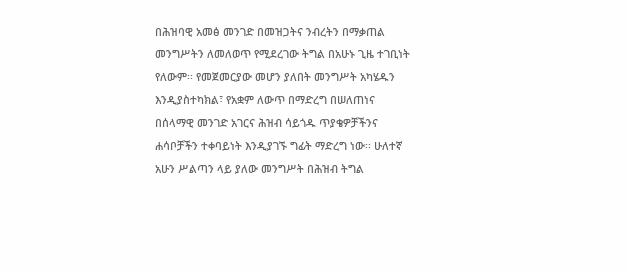በሕዝባዊ አመፅ መንገድ በመዝጋትና ንብረትን በማቃጠል መንግሥትን ለመለወጥ የሚደረገው ትግል በአሁኑ ጊዜ ተገቢነት የለውም፡፡ የመጀመርያው መሆን ያለበት መንግሥት አካሄዱን እንዲያስተካክል፣ የአቋም ለውጥ በማድረግ በሠለጠነና በሰላማዊ መንገድ አገርና ሕዝብ ሳይጎዱ ጥያቄዎቻችንና ሐሳቦቻችን ተቀባይነት እንዲያገኙ ግፊት ማድረግ ነው፡፡ ሁለተኛ አሁን ሥልጣን ላይ ያለው መንግሥት በሕዝብ ትግል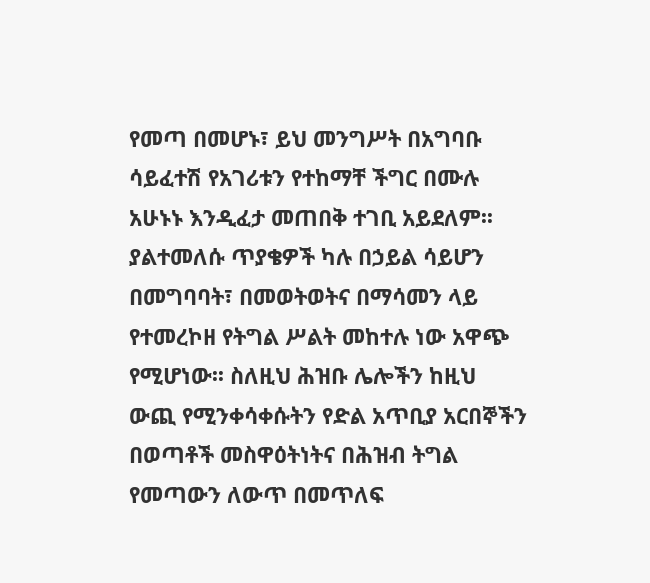የመጣ በመሆኑ፣ ይህ መንግሥት በአግባቡ ሳይፈተሽ የአገሪቱን የተከማቸ ችግር በሙሉ አሁኑኑ እንዲፈታ መጠበቅ ተገቢ አይደለም፡፡  ያልተመለሱ ጥያቄዎች ካሉ በኃይል ሳይሆን በመግባባት፣ በመወትወትና በማሳመን ላይ የተመረኮዘ የትግል ሥልት መከተሉ ነው አዋጭ የሚሆነው፡፡ ስለዚህ ሕዝቡ ሌሎችን ከዚህ ውጪ የሚንቀሳቀሱትን የድል አጥቢያ አርበኞችን በወጣቶች መስዋዕትነትና በሕዝብ ትግል የመጣውን ለውጥ በመጥለፍ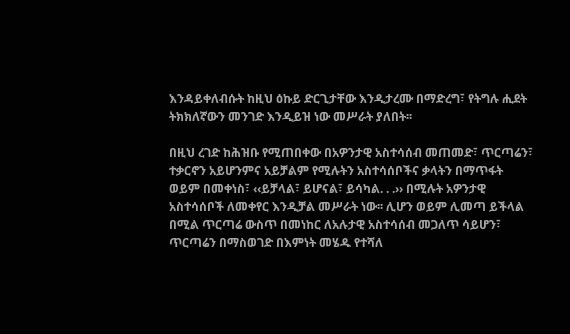እንዳይቀለብሱት ከዚህ ዕኩይ ድርጊታቸው እንዲታረሙ በማድረግ፣ የትግሉ ሒደት ትክክለኛውን መንገድ እንዲይዝ ነው መሥራት ያለበት፡፡

በዚህ ረገድ ከሕዝቡ የሚጠበቀው በአዎንታዊ አስተሳሰብ መጠመድ፣ ጥርጣሬን፣ ተቃርኖን አይሆንምና አይቻልም የሚሉትን አስተሳሰቦችና ቃላትን በማጥፋት ወይም በመቀነስ፣ ‹‹ይቻላል፣ ይሆናል፣ ይሳካል. . .›› በሚሉት አዎንታዊ አስተሳሰቦች ለመቀየር እንዲቻል መሥራት ነው፡፡ ሊሆን ወይም ሊመጣ ይችላል በሚል ጥርጣሬ ውስጥ በመነከር ለአሉታዊ አስተሳሰብ መጋለጥ ሳይሆን፣ ጥርጣሬን በማስወገድ በእምነት መሄዱ የተሻለ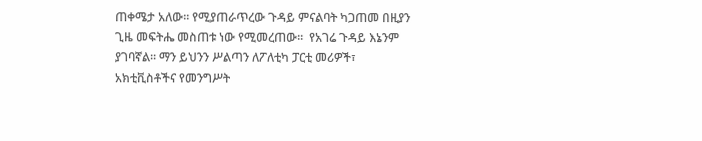ጠቀሜታ አለው፡፡ የሚያጠራጥረው ጉዳይ ምናልባት ካጋጠመ በዚያን ጊዜ መፍትሔ መስጠቱ ነው የሚመረጠው፡፡  የአገሬ ጉዳይ እኔንም ያገባኛል፡፡ ማን ይህንን ሥልጣን ለፖለቲካ ፓርቲ መሪዎች፣ አክቲቪስቶችና የመንግሥት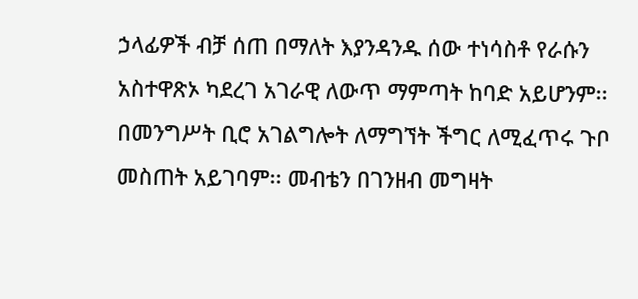ኃላፊዎች ብቻ ሰጠ በማለት እያንዳንዱ ሰው ተነሳስቶ የራሱን አስተዋጽኦ ካደረገ አገራዊ ለውጥ ማምጣት ከባድ አይሆንም፡፡ በመንግሥት ቢሮ አገልግሎት ለማግኘት ችግር ለሚፈጥሩ ጉቦ መስጠት አይገባም፡፡ መብቴን በገንዘብ መግዛት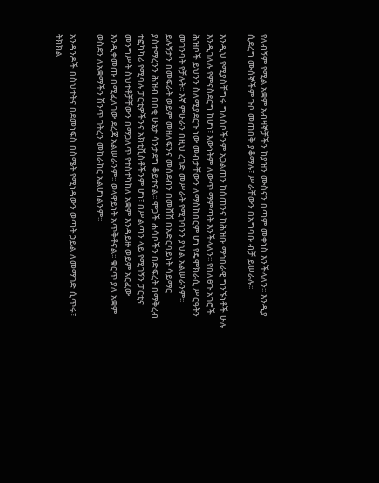የለብኝም የሚል አቋም አብዛኞቻችን ከያዝን ሙስናን በጣም መቀነስ እንችላለን፡፡ እንዲያ ሲደረግ ሙሰኞችም ጉቦ መጠበቅ ያቆማሉ፣ ሥራቸውን በአግባቡ ብቻ ይሠራሉ፡፡

እንዲህ የሚያስቸግሩ ግለሰቦችንም አጋልጠን ከሰጠንና ከሕዝቡ ማኅበራዊ ግንኙነቶች ሁሉ እንዲገለሉ የምናስደርግ ከሆነ፣ እውነትም ለውጥ ማምጣት እንችላለን፡፡ የበለፀጉ አገሮች ሕዝቦች ይህንን ስለሚያደርጉ ነው መብታቸውን ለማስከበርም ሆነ የዴሞክራሲ ሥርዓትን መገንባት የቻሉት፡፡ እኛ ምሁራን በዚህ ረገድ መሥራት የሚገባንን ያህል አልሠራንም፡፡ ይሉኝታን በመፍራት ወይም መዘለፍንና መሰደብን በመሸሽ በአድርባይነት ሳይማር ያስተማረንን ሕዝብ በበቂ ሁኔታ ሳንታደግ ቆይተናል፡፡ ሞጋች ሐሳቦችን በድፍረት በማቅረብ ተፎካካሪ የሚባሉ ፓርቲዎችንና አክቲቪስቶችንም ሆነ፣ በሥልጣን ላይ የሚገኝን ፓርቲና መንግሥት ስህተቶቻቸውን በማጋለጥ የተስተካከለ አቋም እንዳይዙ ወይም አርፈው እንዲቀመጡ በሚፈለገው ደረጃ አልሠራንም፡፡ ወላዋይነት አጥቅቶናል፡፡ ቁርጥ ያለ አቋም ወስደን ለአቋማችን ሽንጥ ገትረን መከራከር አልሆነልንም፡፡

አንዳንዶች በስህተትና በደመነፍስ በስሜት የሚነዳውን ወጣት ኃይል ለመማገድ ሲጥሩ፣ ትክክል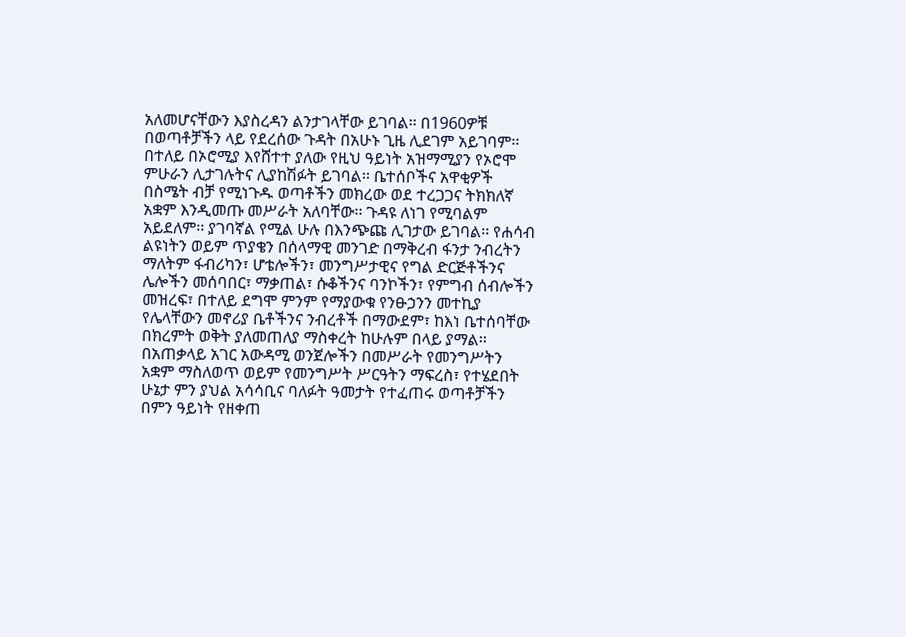አለመሆናቸውን እያስረዳን ልንታገላቸው ይገባል፡፡ በ1960ዎቹ በወጣቶቻችን ላይ የደረሰው ጉዳት በአሁኑ ጊዜ ሊደገም አይገባም፡፡ በተለይ በኦሮሚያ እየሸተተ ያለው የዚህ ዓይነት አዝማሚያን የኦሮሞ ምሁራን ሊታገሉትና ሊያከሽፉት ይገባል፡፡ ቤተሰቦችና አዋቂዎች በስሜት ብቻ የሚነጉዱ ወጣቶችን መክረው ወደ ተረጋጋና ትክክለኛ አቋም እንዲመጡ መሥራት አለባቸው፡፡ ጉዳዩ ለነገ የሚባልም አይደለም፡፡ ያገባኛል የሚል ሁሉ በእንጭጩ ሊገታው ይገባል፡፡ የሐሳብ ልዩነትን ወይም ጥያቄን በሰላማዊ መንገድ በማቅረብ ፋንታ ንብረትን ማለትም ፋብሪካን፣ ሆቴሎችን፣ መንግሥታዊና የግል ድርጅቶችንና ሌሎችን መሰባበር፣ ማቃጠል፣ ሱቆችንና ባንኮችን፣ የምግብ ሰብሎችን መዝረፍ፣ በተለይ ደግሞ ምንም የማያውቁ የንፁኃንን መተኪያ የሌላቸውን መኖሪያ ቤቶችንና ንብረቶች በማውደም፣ ከእነ ቤተሰባቸው በክረምት ወቅት ያለመጠለያ ማስቀረት ከሁሉም በላይ ያማል፡፡ በአጠቃላይ አገር አውዳሚ ወንጀሎችን በመሥራት የመንግሥትን አቋም ማስለወጥ ወይም የመንግሥት ሥርዓትን ማፍረስ፣ የተሄደበት ሁኔታ ምን ያህል አሳሳቢና ባለፉት ዓመታት የተፈጠሩ ወጣቶቻችን በምን ዓይነት የዘቀጠ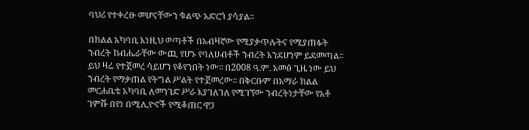ባህሪ የተቀረፁ መሆናቸውን ቁልጭ አድርጎ ያሳያል፡፡

በክልል አካባቢ እነዚህ ወጣቶች በአብዛኛው የሚያቃጥሉትና የሚያጠፉት ንብረት ከብሔራቸው ውጪ የሆኑ የባለሀብቶች ንብረት እንደሆነም ይደመጣል፡፡ ይህ ዛሬ የተጀመረ ሳይሆን የቆየንበት ነው፡፡ በ2008 ዓ.ም. አመፅ ጊዜ ነው ይህ ንብረት የማቃጠል የትግል ሥልት የተጀመረው፡፡ በቅርቡም በአማራ ክልል መርሐቤቴ አካባቢ ለመንገድ ሥራ እያገለገለ የሚገኘው ንብረትነታቸው የአቶ ገምሹ በየነ በሚሊዮኖች የሚቆጠር ዋጋ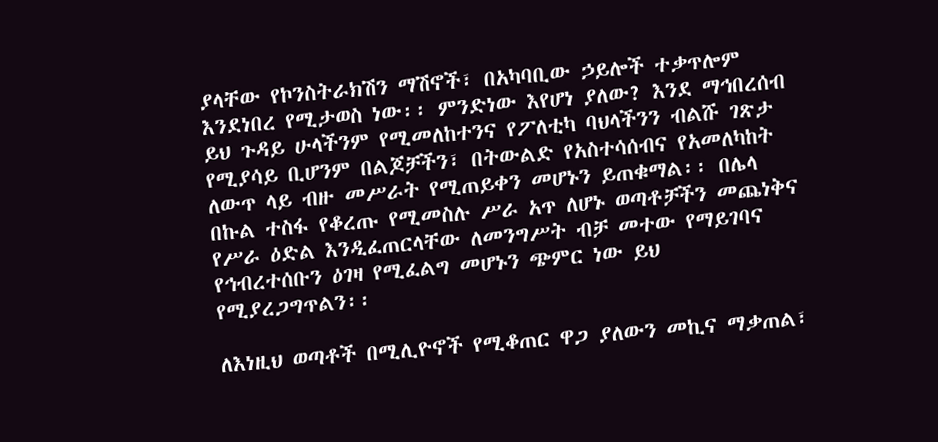ያላቸው የኮንስትራክሽን ማሽኖች፣ በአካባቢው ኃይሎች ተቃጥሎም እንደነበረ የሚታወስ ነው፡፡ ምንድነው እየሆነ ያለው? እንደ ማኅበረሰብ ይህ ጉዳይ ሁላችንም የሚመለከተንና የፖለቲካ ባህላችንን ብልሹ ገጽታ የሚያሳይ ቢሆንም በልጆቻችን፣ በትውልድ የአስተሳሰብና የአመለካከት ለውጥ ላይ ብዙ መሥራት የሚጠይቀን መሆኑን ይጠቁማል፡፡ በሌላ በኩል ተስፋ የቆረጡ የሚመስሉ ሥራ አጥ ለሆኑ ወጣቶቻችን መጨነቅና የሥራ ዕድል እንዲፈጠርላቸው ለመንግሥት ብቻ መተው የማይገባና የኅብረተሰቡን ዕገዛ የሚፈልግ መሆኑን ጭምር ነው ይህ የሚያረጋግጥልን፡፡

ለእነዚህ ወጣቶች በሚሊዮኖች የሚቆጠር ዋጋ ያለውን መኪና ማቃጠል፣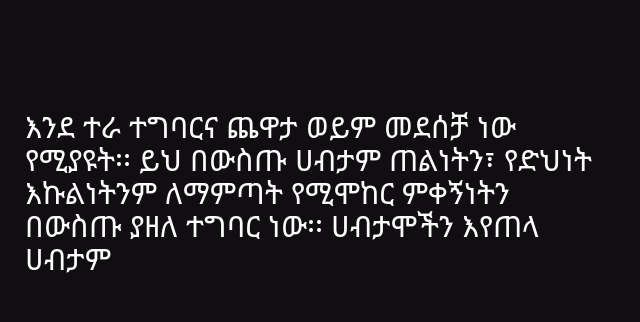እንደ ተራ ተግባርና ጨዋታ ወይም መደሰቻ ነው የሚያዩት፡፡ ይህ በውስጡ ሀብታም ጠልነትን፣ የድህነት እኩልነትንም ለማምጣት የሚሞከር ምቀኝነትን በውስጡ ያዘለ ተግባር ነው፡፡ ሀብታሞችን እየጠላ ሀብታም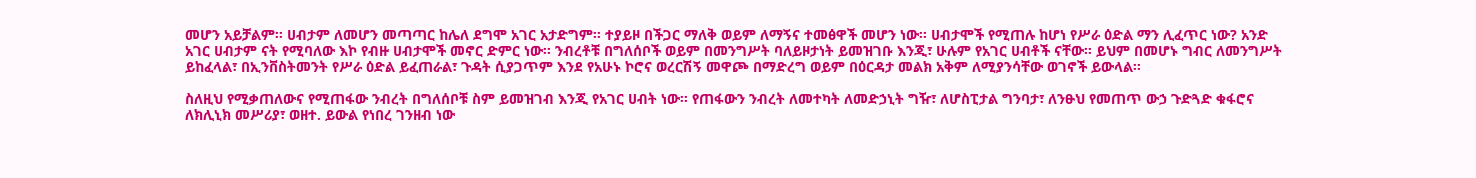መሆን አይቻልም፡፡ ሀብታም ለመሆን መጣጣር ከሌለ ደግሞ አገር አታድግም፡፡ ተያይዞ በችጋር ማለቅ ወይም ለማኝና ተመፅዋች መሆን ነው፡፡ ሀብታሞች የሚጠሉ ከሆነ የሥራ ዕድል ማን ሊፈጥር ነው? አንድ አገር ሀብታም ናት የሚባለው እኮ የብዙ ሀብታሞች መኖር ድምር ነው፡፡ ንብረቶቹ በግለሰቦች ወይም በመንግሥት ባለይዞታነት ይመዝገቡ እንጂ፣ ሁሉም የአገር ሀብቶች ናቸው፡፡ ይህም በመሆኑ ግብር ለመንግሥት ይከፈላል፣ በኢንቨስትመንት የሥራ ዕድል ይፈጠራል፣ ጉዳት ሲያጋጥም እንደ የአሁኑ ኮሮና ወረርሽኝ መዋጮ በማድረግ ወይም በዕርዳታ መልክ አቅም ለሚያንሳቸው ወገኖች ይውላል፡፡

ስለዚህ የሚቃጠለውና የሚጠፋው ንብረት በግለሰቦቹ ስም ይመዝገብ እንጂ የአገር ሀብት ነው፡፡ የጠፋውን ንብረት ለመተካት ለመድኃኒት ግዥ፣ ለሆስፒታል ግንባታ፣ ለንፁህ የመጠጥ ውኃ ጉድጓድ ቁፋሮና ለክሊኒክ መሥሪያ፣ ወዘተ. ይውል የነበረ ገንዘብ ነው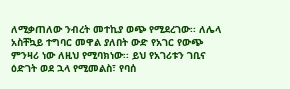ለሚቃጠለው ንብረት መተኪያ ወጭ የሚደረገው፡፡ ለሌላ አስቸኳይ ተግባር መዋል ያለበት ውድ የአገር የውጭ ምንዛሪ ነው ለዚህ የሚባክነው፡፡ ይህ የአገሪቱን ገቢና ዕድገት ወደ ኋላ የሚመልስ፣ የባሰ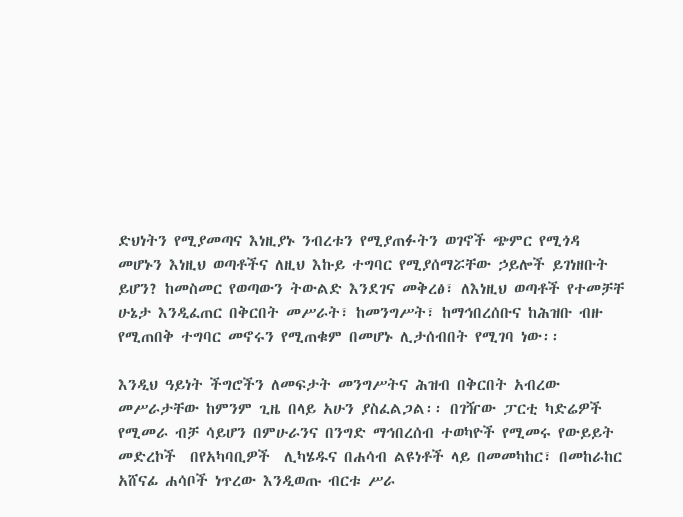ድህነትን የሚያመጣና እነዚያኑ ንብረቱን የሚያጠፉትን ወገኖች ጭምር የሚጎዳ መሆኑን እነዚህ ወጣቶችና ለዚህ እኩይ ተግባር የሚያሰማሯቸው ኃይሎች ይገነዘቡት ይሆን? ከመስመር የወጣውን ትውልድ እንደገና መቅረፅ፣ ለእነዚህ ወጣቶች የተመቻቸ ሁኔታ እንዲፈጠር በቅርበት መሥራት፣ ከመንግሥት፣ ከማኅበረሰቡና ከሕዝቡ ብዙ የሚጠበቅ ተግባር መኖሩን የሚጠቁም በመሆኑ ሊታሰብበት የሚገባ ነው፡፡

እንዲህ ዓይነት ችግሮችን ለመፍታት መንግሥትና ሕዝብ በቅርበት አብረው መሥራታቸው ከምንም ጊዜ በላይ አሁን ያስፈልጋል፡፡ በገዥው ፓርቲ ካድሬዎች የሚመራ ብቻ ሳይሆን በምሁራንና በንግድ ማኅበረሰብ ተወካዮች የሚመሩ የውይይት መድረኮች  በየአካባቢዎች  ሊካሄዱና በሐሳብ ልዩነቶች ላይ በመመካከር፣ በመከራከር አሸናፊ ሐሳቦች ነጥረው እንዲወጡ ብርቱ ሥራ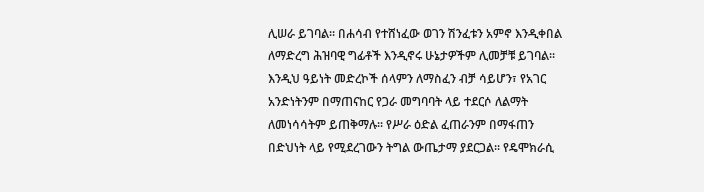ሊሠራ ይገባል፡፡ በሐሳብ የተሸነፈው ወገን ሽንፈቱን አምኖ እንዲቀበል ለማድረግ ሕዝባዊ ግፊቶች እንዲኖሩ ሁኔታዎችም ሊመቻቹ ይገባል፡፡ እንዲህ ዓይነት መድረኮች ሰላምን ለማስፈን ብቻ ሳይሆን፣ የአገር አንድነትንም በማጠናከር የጋራ መግባባት ላይ ተደርሶ ለልማት ለመነሳሳትም ይጠቅማሉ፡፡ የሥራ ዕድል ፈጠራንም በማፋጠን በድህነት ላይ የሚደረገውን ትግል ውጤታማ ያደርጋል፡፡ የዴሞክራሲ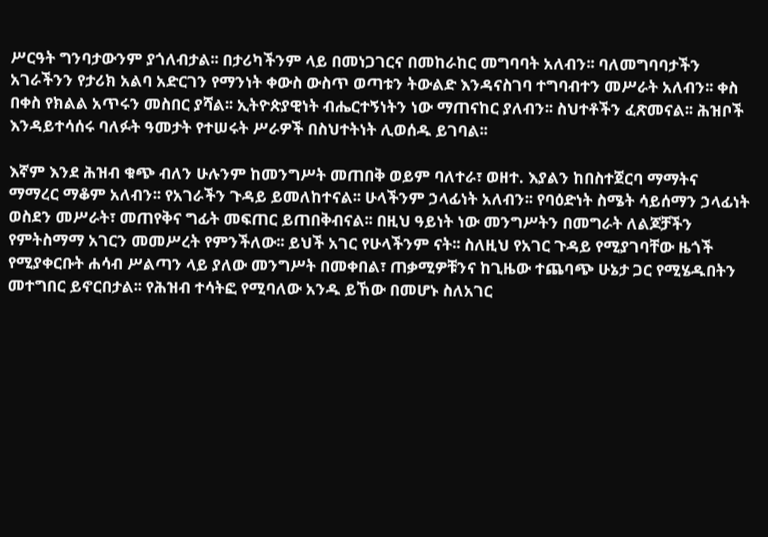ሥርዓት ግንባታውንም ያጎለብታል፡፡ በታሪካችንም ላይ በመነጋገርና በመከራከር መግባባት አለብን፡፡ ባለመግባባታችን አገራችንን የታሪክ አልባ አድርገን የማንነት ቀውስ ውስጥ ወጣቱን ትውልድ እንዳናስገባ ተግባብተን መሥራት አለብን፡፡ ቀስ በቀስ የክልል አጥሩን መስበር ያሻል፡፡ ኢትዮጵያዊነት ብሔርተኝነትን ነው ማጠናከር ያለብን፡፡ ስህተቶችን ፈጽመናል፡፡ ሕዝቦች እንዳይተሳሰሩ ባለፉት ዓመታት የተሠሩት ሥራዎች በስህተትነት ሊወሰዱ ይገባል፡፡

እኛም እንደ ሕዝብ ቁጭ ብለን ሁሉንም ከመንግሥት መጠበቅ ወይም ባለተራ፣ ወዘተ. እያልን ከበስተጀርባ ማማትና ማማረር ማቆም አለብን፡፡ የአገራችን ጉዳይ ይመለከተናል፡፡ ሁላችንም ኃላፊነት አለብን፡፡ የባዕድነት ስሜት ሳይሰማን ኃላፊነት ወስደን መሥራት፣ መጠየቅና ግፊት መፍጠር ይጠበቅብናል፡፡ በዚህ ዓይነት ነው መንግሥትን በመግራት ለልጆቻችን የምትስማማ አገርን መመሥረት የምንችለው፡፡ ይህች አገር የሁላችንም ናት፡፡ ስለዚህ የአገር ጉዳይ የሚያገባቸው ዜጎች የሚያቀርቡት ሐሳብ ሥልጣን ላይ ያለው መንግሥት በመቀበል፣ ጠቃሚዎቹንና ከጊዜው ተጨባጭ ሁኔታ ጋር የሚሄዱበትን መተግበር ይኖርበታል፡፡ የሕዝብ ተሳትፎ የሚባለው አንዱ ይኸው በመሆኑ ስለአገር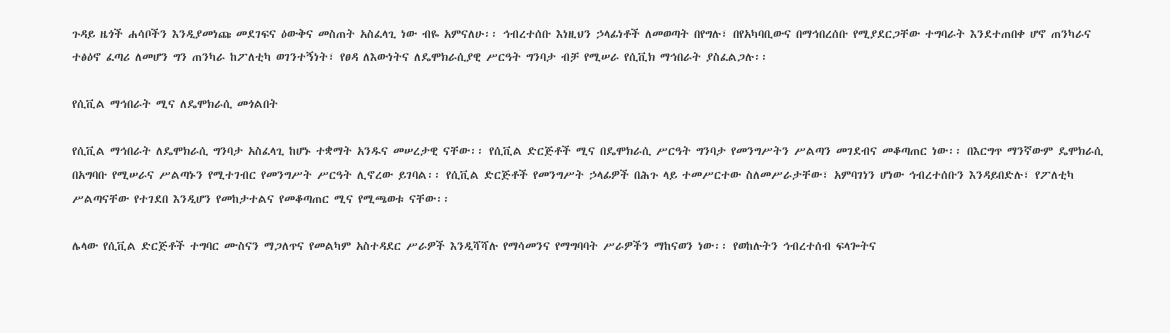ጉዳይ ዜጎች ሐሳቦችን እንዲያመነጩ መደገፍና ዕውቅና መስጠት አስፈላጊ ነው ብዬ አምናለሁ፡፡ ኅብረተሰቡ እነዚህን ኃላፊነቶች ለመወጣት በየግሉ፣ በየአካባቢውና በማኅበረሰቡ የሚያደርጋቸው ተግባራት እንደተጠበቀ ሆኖ ጠንካራና ተፅዕኖ ፈጣሪ ለመሆን ግን ጠንካራ ከፖለቲካ ወገንተኝነት፣ የፀዳ ለእውነትና ለዴሞክራሲያዊ ሥርዓት ግንባታ ብቻ የሚሠራ የሲቪክ ማኅበራት ያስፈልጋሉ፡፡

የሲቪል ማኅበራት ሚና ለዴሞክራሲ መጎልበት

የሲቪል ማኅበራት ለዴሞክራሲ ግንባታ አስፈላጊ ከሆኑ ተቋማት አንዱና መሠረታዊ ናቸው፡፡ የሲቪል ድርጅቶች ሚና በዴሞክራሲ ሥርዓት ግንባታ የመንግሥትን ሥልጣን መገደብና መቆጣጠር ነው፡፡ በእርግጥ ማንኛውም ዴሞክራሲ በአግባቡ የሚሠራና ሥልጣኑን የሚተገብር የመንግሥት ሥርዓት ሊኖረው ይገባል፡፡ የሲቪል ድርጅቶች የመንግሥት ኃላፊዎች በሕጉ ላይ ተመሥርተው ስለመሥራታቸው፣ አምባገነን ሆነው ኅብረተሰቡን እንዳይበድሉ፣ የፖለቲካ ሥልጣናቸው የተገደበ እንዲሆን የመከታተልና የመቆጣጠር ሚና የሚጫወቱ ናቸው፡፡

ሌላው የሲቪል ድርጅቶች ተግባር ሙስናን ማጋለጥና የመልካም አስተዳደር ሥራዎች እንዲሻሻሉ የማሳመንና የማግባባት ሥራዎችን ማከናወን ነው፡፡ የወከሉትን ኅብረተሰብ ፍላጐትና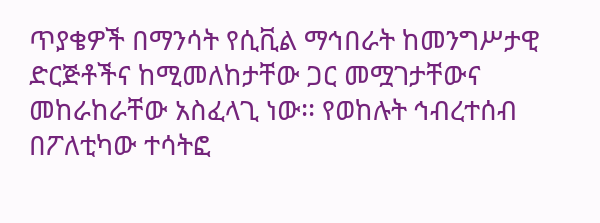ጥያቄዎች በማንሳት የሲቪል ማኅበራት ከመንግሥታዊ ድርጅቶችና ከሚመለከታቸው ጋር መሟገታቸውና መከራከራቸው አስፈላጊ ነው፡፡ የወከሉት ኅብረተሰብ በፖለቲካው ተሳትፎ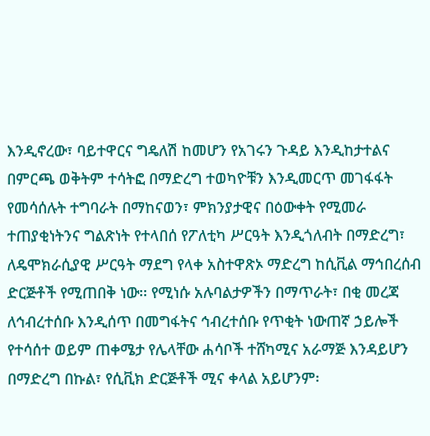እንዲኖረው፣ ባይተዋርና ግዴለሽ ከመሆን የአገሩን ጉዳይ እንዲከታተልና በምርጫ ወቅትም ተሳትፎ በማድረግ ተወካዮቹን እንዲመርጥ መገፋፋት የመሳሰሉት ተግባራት በማከናወን፣ ምክንያታዊና በዕውቀት የሚመራ ተጠያቂነትንና ግልጽነት የተላበሰ የፖለቲካ ሥርዓት እንዲጎለብት በማድረግ፣ ለዴሞክራሲያዊ ሥርዓት ማደግ የላቀ አስተዋጽኦ ማድረግ ከሲቪል ማኅበረሰብ ድርጅቶች የሚጠበቅ ነው፡፡ የሚነሱ አሉባልታዎችን በማጥራት፣ በቂ መረጃ ለኅብረተሰቡ እንዲሰጥ በመግፋትና ኅብረተሰቡ የጥቂት ነውጠኛ ኃይሎች የተሳሰተ ወይም ጠቀሜታ የሌላቸው ሐሳቦች ተሸካሚና አራማጅ እንዳይሆን በማድረግ በኩል፣ የሲቪክ ድርጅቶች ሚና ቀላል አይሆንም፡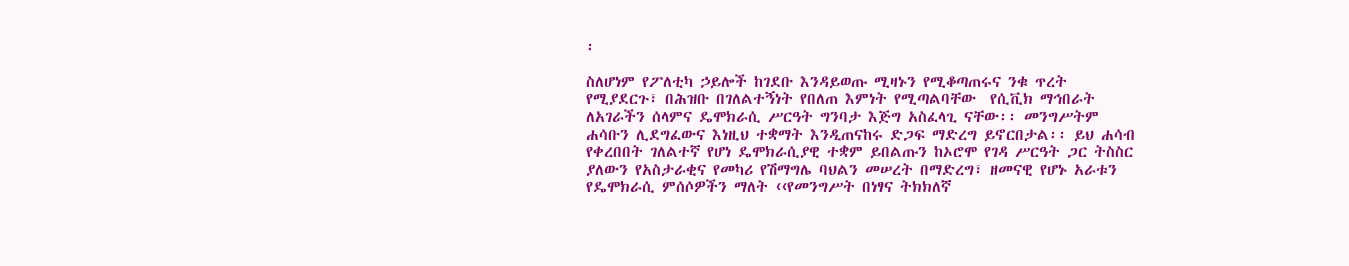፡

ስለሆነም የፖለቲካ ኃይሎች ከገደቡ እንዳይወጡ ሚዛኑን የሚቆጣጠሩና ንቁ ጥረት የሚያደርጉ፣ በሕዝቡ በገለልተኝነት የበለጠ እምነት የሚጣልባቸው  የሲቪክ ማኅበራት ለአገራችን ሰላምና ዴሞክራሲ ሥርዓት ግንባታ እጅግ አስፈላጊ ናቸው፡፡ መንግሥትም ሐሳቡን ሊደግፈውና እነዚህ ተቋማት እንዲጠናከሩ ድጋፍ ማድረግ ይኖርበታል፡፡ ይህ ሐሳብ የቀረበበት ገለልተኛ የሆነ ዴሞክራሲያዊ ተቋም ይበልጡን ከኦሮሞ የገዳ ሥርዓት ጋር ትስስር ያለውን የአስታራቂና የመካሪ የሽማግሌ ባህልን መሠረት በማድረግ፣ ዘመናዊ የሆኑ አራቱን የዴሞክራሲ ምሰሶዎችን ማለት ‹‹የመንግሥት በነፃና ትክክለኛ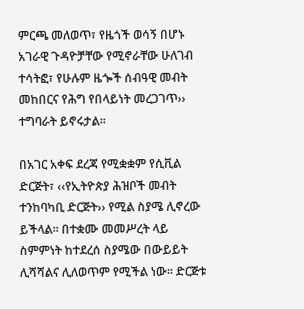ምርጫ መለወጥ፣ የዜጎች ወሳኝ በሆኑ አገራዊ ጉዳዮቻቸው የሚኖራቸው ሁለገብ ተሳትፎ፣ የሁሉም ዜጐች ሰብዓዊ መብት መከበርና የሕግ የበላይነት መረጋገጥ›› ተግባራት ይኖሩታል፡፡

በአገር አቀፍ ደረጃ የሚቋቋም የሲቪል ድርጅት፣ ‹‹የኢትዮጵያ ሕዝቦች መብት ተንከባካቢ ድርጅት›› የሚል ስያሜ ሊኖረው ይችላል፡፡ በተቋሙ መመሥረት ላይ ስምምነት ከተደረሰ ስያሜው በውይይት ሊሻሻልና ሊለወጥም የሚችል ነው፡፡ ድርጅቱ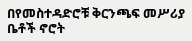በየመስተዳድሮቹ ቅርንጫፍ መሥሪያ ቤቶች ኖሮት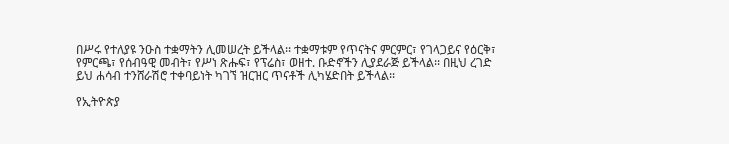በሥሩ የተለያዩ ንዑስ ተቋማትን ሊመሠረት ይችላል፡፡ ተቋማቱም የጥናትና ምርምር፣ የገላጋይና የዕርቅ፣ የምርጫ፣ የሰብዓዊ መብት፣ የሥነ ጽሑፍ፣ የፕሬስ፣ ወዘተ. ቡድኖችን ሊያደራጅ ይችላል፡፡ በዚህ ረገድ ይህ ሐሳብ ተንሸራሽሮ ተቀባይነት ካገኘ ዝርዝር ጥናቶች ሊካሄድበት ይችላል፡፡

የኢትዮጵያ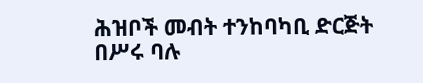ሕዝቦች መብት ተንከባካቢ ድርጅት በሥሩ ባሉ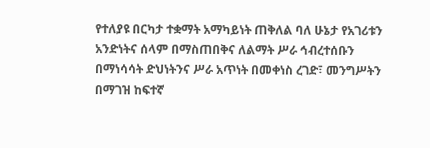የተለያዩ በርካታ ተቋማት አማካይነት ጠቅለል ባለ ሁኔታ የአገሪቱን አንድነትና ሰላም በማስጠበቅና ለልማት ሥራ ኅብረተሰቡን በማነሳሳት ድህነትንና ሥራ አጥነት በመቀነስ ረገድ፣ መንግሥትን በማገዝ ከፍተኛ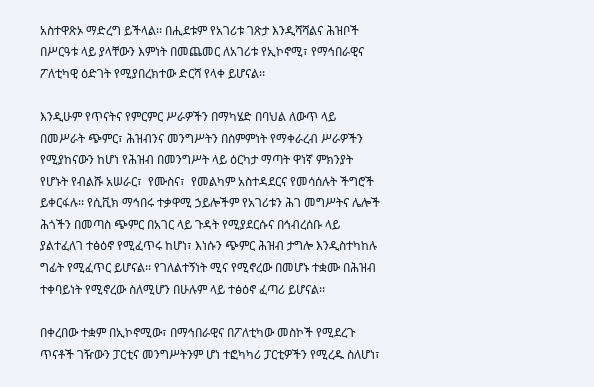አስተዋጽኦ ማድረግ ይችላል፡፡ በሒደቱም የአገሪቱ ገጽታ እንዲሻሻልና ሕዝቦች በሥርዓቱ ላይ ያላቸውን እምነት በመጨመር ለአገሪቱ የኢኮኖሚ፣ የማኅበራዊና ፖለቲካዊ ዕድገት የሚያበረክተው ድርሻ የላቀ ይሆናል፡፡

እንዲሁም የጥናትና የምርምር ሥራዎችን በማካሄድ በባህል ለውጥ ላይ በመሥራት ጭምር፣ ሕዝብንና መንግሥትን በስምምነት የማቀራረብ ሥራዎችን የሚያከናውን ከሆነ የሕዝብ በመንግሥት ላይ ዕርካታ ማጣት ዋነኛ ምክንያት የሆኑት የብልሹ አሠራር፣  የሙስና፣  የመልካም አስተዳደርና የመሳሰሉት ችግሮች ይቀርፋሉ፡፡ የሲቪክ ማኅበሩ ተቃዋሚ ኃይሎችም የአገሪቱን ሕገ መግሥትና ሌሎች ሕጎችን በመጣስ ጭምር በአገር ላይ ጉዳት የሚያደርሱና በኅብረሰቡ ላይ ያልተፈለገ ተፅዕኖ የሚፈጥሩ ከሆነ፣ እነሱን ጭምር ሕዝብ ታግሎ እንዲስተካከሉ ግፊት የሚፈጥር ይሆናል፡፡ የገለልተኝነት ሚና የሚኖረው በመሆኑ ተቋሙ በሕዝብ ተቀባይነት የሚኖረው ስለሚሆን በሁሉም ላይ ተፅዕኖ ፈጣሪ ይሆናል፡፡

በቀረበው ተቋም በኢኮኖሚው፣ በማኅበራዊና በፖለቲካው መስኮች የሚደረጉ ጥናቶች ገዥውን ፓርቲና መንግሥትንም ሆነ ተፎካካሪ ፓርቲዎችን የሚረዱ ስለሆነ፣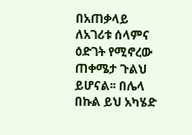በአጠቃላይ ለአገሪቱ ሰላምና ዕድገት የሚኖረው ጠቀሜታ ጉልህ ይሆናል፡፡ በሌላ በኩል ይህ አካሄድ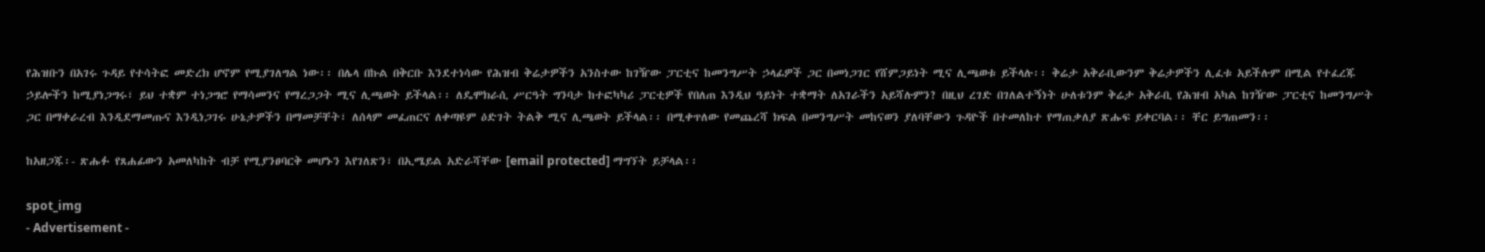የሕዝቡን በአገሩ ጉዳይ የተሳትፎ መድረክ ሆኖም የሚያገለግል ነው፡፡ በሌላ በኩል በቅርቡ እንደተነሳው የሕዝብ ቅሬታዎችን አንስተው ከገዥው ፓርቲና ከመንግሥት ኃላፊዎች ጋር በመነጋገር የሸምጋይነት ሚና ሊጫወቱ ይችላሉ፡፡ ቅሬታ አቅራቢውንም ቅሬታዎችን ሊፈቱ አይችሉም በሚል የተፈረጁ ኃይሎችን ከሚያነጋግሩ፣ ይህ ተቋም ተነጋግሮ የማሳመንና የማረጋጋት ሚና ሊጫወት ይችላል፡፡ ለዴሞክራሲ ሥርዓት ግንባታ ከተፎካካሪ ፓርቲዎች የበለጠ እንዲህ ዓይነት ተቋማት ለአገራችን አይሻሉምን? በዚህ ረገድ በገለልተኝነት ሁለቱንም ቅሬታ አቅራቢ የሕዝብ አካል ከገዥው ፓርቲና ከመንግሥት ጋር በማቀራረብ እንዲደማመጡና እንዲነጋገሩ ሁኔታዎችን በማመቻቸት፣ ለሰላም መፈጠርና ለቀጣዩም ዕድገት ትልቅ ሚና ሊጫወት ይችላል፡፡ በሚቀጥለው የመጨረሻ ክፍል በመንግሥት መከናወን ያለባቸውን ጉዳዮች በተመለከተ የማጠቃለያ ጽሑፍ ይቀርባል፡፡ ቸር ይግጠመን፡፡

ከአዘጋጁ፡- ጽሑፉ የጸሐፊውን አመለካከት ብቻ የሚያንፀባርቅ መሆኑን እየገለጽን፣ በኢሜይል አድራሻቸው [email protected] ማግኘት ይቻላል፡፡

spot_img
- Advertisement -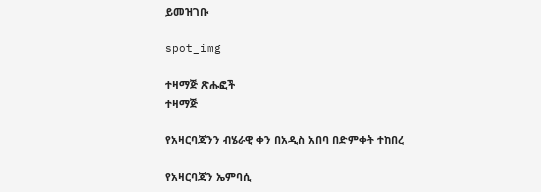ይመዝገቡ

spot_img

ተዛማጅ ጽሑፎች
ተዛማጅ

የአዛርባጃንን ብሄራዊ ቀን በአዲስ አበባ በድምቀት ተከበረ

የአዛርባጃን ኤምባሲ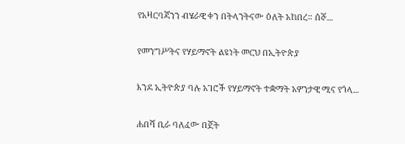የአዛርባጃንን ብሄራዊ ቀን በትላንትናው ዕለት አከበረ። ሰኞ...

የመንግሥትና የሃይማኖት ልዩነት መርህ በኢትዮጵያ

እንደ ኢትዮጵያ ባሉ አገሮች የሃይማኖት ተቋማት አዎንታዊ ሚና የጎላ...

ሐበሻ ቢራ ባለፈው በጀት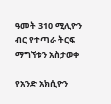ዓመት 310 ሚሊዮን ብር የተጣራ ትርፍ ማግኘቱን አስታወቀ

የአንድ አክሲዮን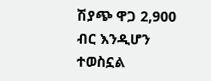ሽያጭ ዋጋ 2,900 ብር እንዲሆን ተወስኗል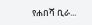የሐበሻ ቢራ...